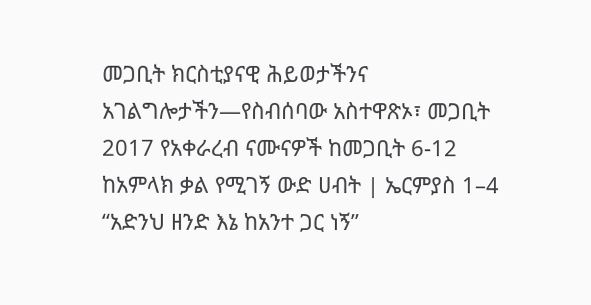መጋቢት ክርስቲያናዊ ሕይወታችንና አገልግሎታችን—የስብሰባው አስተዋጽኦ፣ መጋቢት 2017 የአቀራረብ ናሙናዎች ከመጋቢት 6-12 ከአምላክ ቃል የሚገኝ ውድ ሀብት | ኤርምያስ 1–4 “አድንህ ዘንድ እኔ ከአንተ ጋር ነኝ”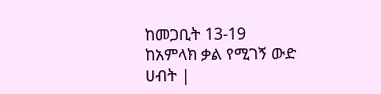ከመጋቢት 13-19 ከአምላክ ቃል የሚገኝ ውድ ሀብት |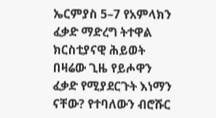ኤርምያስ 5–7 የአምላክን ፈቃድ ማድረግ ትተዋል ክርስቲያናዊ ሕይወት በዛሬው ጊዜ የይሖዋን ፈቃድ የሚያደርጉት እነማን ናቸው? የተባለውን ብሮሹር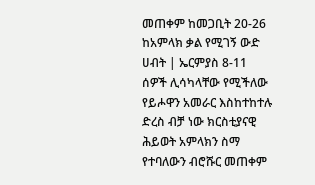መጠቀም ከመጋቢት 20-26 ከአምላክ ቃል የሚገኝ ውድ ሀብት | ኤርምያስ 8-11 ሰዎች ሊሳካላቸው የሚችለው የይሖዋን አመራር እስከተከተሉ ድረስ ብቻ ነው ክርስቲያናዊ ሕይወት አምላክን ስማ የተባለውን ብሮሹር መጠቀም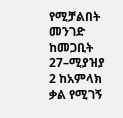የሚቻልበት መንገድ ከመጋቢት 27–ሚያዝያ 2 ከአምላክ ቃል የሚገኝ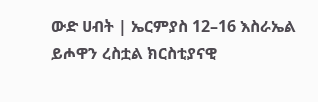ውድ ሀብት | ኤርምያስ 12–16 እስራኤል ይሖዋን ረስቷል ክርስቲያናዊ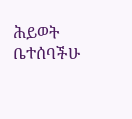ሕይወት ቤተሰባችሁ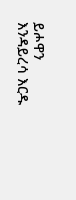ይሖዋን እንዳይረሳ እርዱ